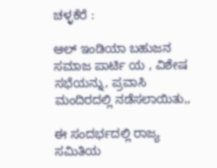ಚಳ್ಳಕೆರೆ :

ಆಲ್ ಇಂಡಿಯಾ ಬಹುಜನ ಸಮಾಜ ಪಾರ್ಟಿ ಯ , ವಿಶೇಷ ಸಭೆಯನ್ನು, ಪ್ರವಾಸಿ ಮಂದಿರದಲ್ಲಿ ನಡೆಸಲಾಯಿತು,,

ಈ ಸಂದರ್ಭದಲ್ಲಿ ರಾಜ್ಯ ಸಮಿತಿಯ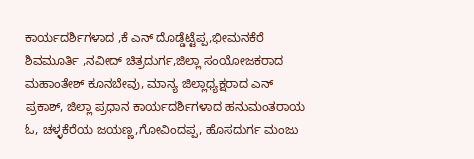ಕಾರ್ಯದರ್ಶಿಗಳಾದ ,ಕೆ ಎನ್ ದೊಡ್ಡೆಟ್ಟೆಪ್ಪ,ಭೀಮನಕೆರೆ ಶಿವಮೂರ್ತಿ ,ನವೀದ್ ಚಿತ್ರದುರ್ಗ,ಜಿಲ್ಲಾ ಸಂಯೋಜಕರಾದ ಮಹಾಂತೇಶ್ ಕೂನಬೇವು, ಮಾನ್ಯ ಜಿಲ್ಲಾಧ್ಯಕ್ಷರಾದ ಎನ್ ಪ್ರಕಾಶ್, ಜಿಲ್ಲಾ ಪ್ರಧಾನ ಕಾರ್ಯದರ್ಶಿಗಳಾದ ಹನುಮಂತರಾಯ ಓ, ಚಳ್ಳಕೆರೆಯ ಜಯಣ್ಣ,ಗೋವಿಂದಪ್ಪ, ಹೊಸದುರ್ಗ ಮಂಜು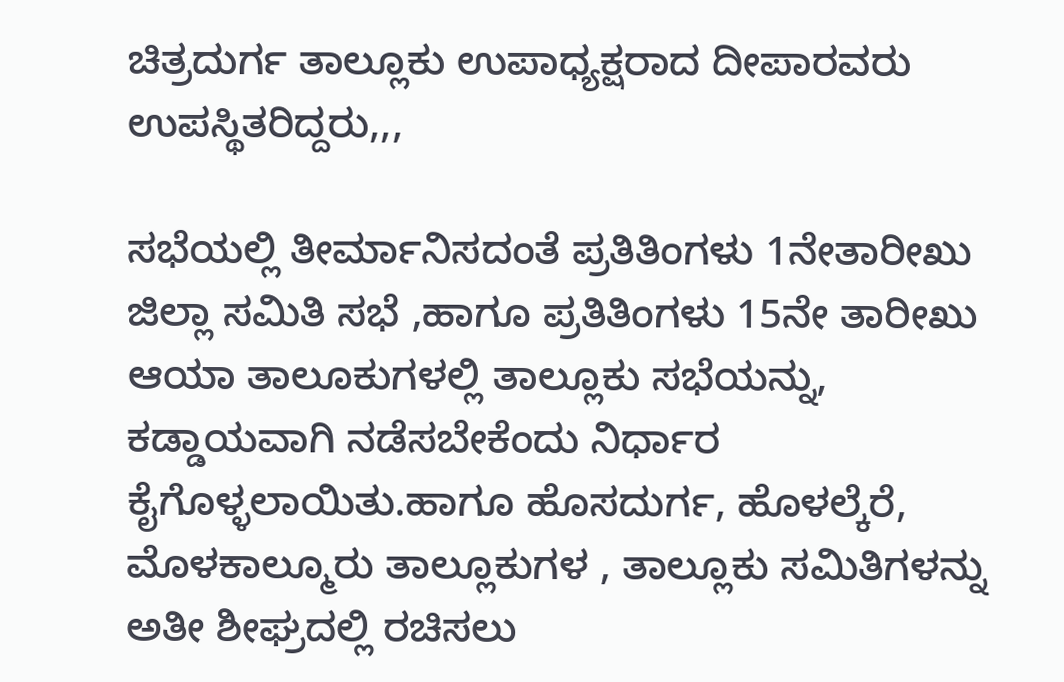ಚಿತ್ರದುರ್ಗ ತಾಲ್ಲೂಕು ಉಪಾಧ್ಯಕ್ಷರಾದ ದೀಪಾರವರು ಉಪಸ್ಥಿತರಿದ್ದರು,,,

ಸಭೆಯಲ್ಲಿ ತೀರ್ಮಾನಿಸದಂತೆ ಪ್ರತಿತಿಂಗಳು 1ನೇತಾರೀಖು ಜಿಲ್ಲಾ ಸಮಿತಿ ಸಭೆ ,ಹಾಗೂ ಪ್ರತಿತಿಂಗಳು 15ನೇ ತಾರೀಖು ಆಯಾ ತಾಲೂಕುಗಳಲ್ಲಿ ತಾಲ್ಲೂಕು ಸಭೆಯನ್ನು, ಕಡ್ಡಾಯವಾಗಿ ನಡೆಸಬೇಕೆಂದು ನಿರ್ಧಾರ ಕೈಗೊಳ್ಳಲಾಯಿತು.ಹಾಗೂ ಹೊಸದುರ್ಗ, ಹೊಳಲ್ಕೆರೆ, ಮೊಳಕಾಲ್ಮೂರು ತಾಲ್ಲೂಕುಗಳ , ತಾಲ್ಲೂಕು ಸಮಿತಿಗಳನ್ನು ಅತೀ ಶೀಘ್ರದಲ್ಲಿ ರಚಿಸಲು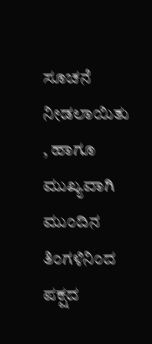ಸೂಚನೆ ನೀಡಲಾಯಿತು , ಹಾಗೂ ಮುಖ್ಯವಾಗಿ ಮುಂದಿನ ತಿಂಗಳಿನಿಂದ ಪಕ್ಷದ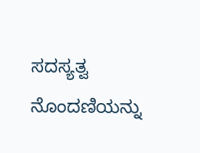ಸದಸ್ಯತ್ವ ನೊಂದಣಿಯನ್ನು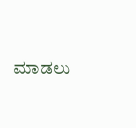ಮಾಡಲು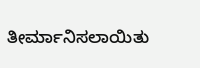ತೀರ್ಮಾನಿಸಲಾಯಿತು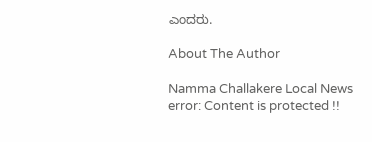ಎಂದರು.

About The Author

Namma Challakere Local News
error: Content is protected !!